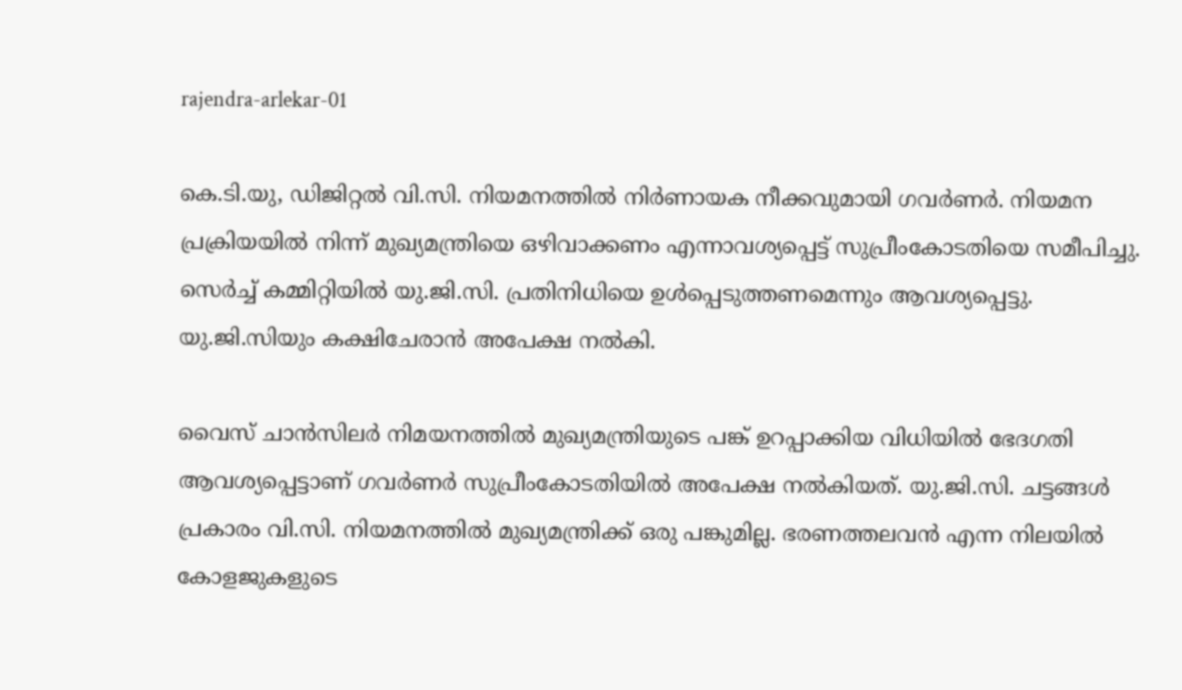rajendra-arlekar-01

കെ.ടി.യു, ഡിജിറ്റൽ വി.സി. നിയമനത്തില്‍ നിര്‍ണായക നീക്കവുമായി ഗവര്‍ണര്‍. നിയമന പ്രക്രിയയില്‍ നിന്ന് മുഖ്യമന്ത്രിയെ ഒഴിവാക്കണം എന്നാവശ്യപ്പെട്ട് സുപ്രീംകോടതിയെ സമീപിച്ചു. സെര്‍ച്ച് കമ്മിറ്റിയില്‍ യു.ജി.സി. പ്രതിനിധിയെ ഉള്‍പ്പെടുത്തണമെന്നും ആവശ്യപ്പെട്ടു. യു.ജി.സിയും കക്ഷിചേരാന്‍ അപേക്ഷ നല്‍കി.

വൈസ് ചാന്‍സിലര്‍ നിമയനത്തില്‍ മുഖ്യമന്ത്രിയുടെ പങ്ക് ഉറപ്പാക്കിയ വിധിയില്‍ ഭേദഗതി ആവശ്യപ്പെട്ടാണ് ഗവര്‍ണര്‍ സുപ്രീംകോടതിയില്‍ അപേക്ഷ നല്‍കിയത്. യു.ജി.സി. ചട്ടങ്ങള്‍ പ്രകാരം വി.സി. നിയമനത്തില്‍ മുഖ്യമന്ത്രിക്ക് ഒരു പങ്കുമില്ല. ഭരണത്തലവന്‍ എന്ന നിലയില്‍ കോളജുകളുടെ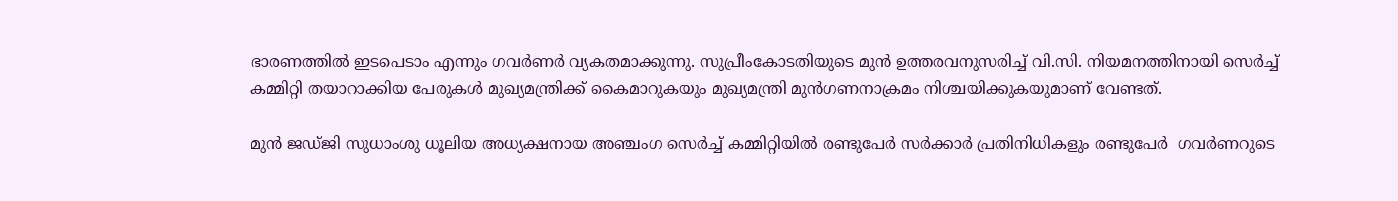ഭാരണത്തില്‍ ഇടപെടാം എന്നും ഗവര്‍ണര്‍ വ്യകതമാക്കുന്നു. സുപ്രീംകോടതിയുടെ മുന്‍ ഉത്തരവനുസരിച്ച് വി.സി. നിയമനത്തിനായി സെര്‍ച്ച് കമ്മിറ്റി തയാറാക്കിയ പേരുകള്‍ മുഖ്യമന്ത്രിക്ക് കൈമാറുകയും മുഖ്യമന്ത്രി മുന്‍ഗണനാക്രമം നിശ്ചയിക്കുകയുമാണ് വേണ്ടത്.

മുന്‍ ജഡ്ജി സുധാംശു ധൂലിയ അധ്യക്ഷനായ അഞ്ചംഗ സെര്‍ച്ച് കമ്മിറ്റിയില്‍ രണ്ടുപേര്‍ സര്‍ക്കാര്‍ പ്രതിനിധികളും രണ്ടുപേര്‍  ഗവര്‍ണറുടെ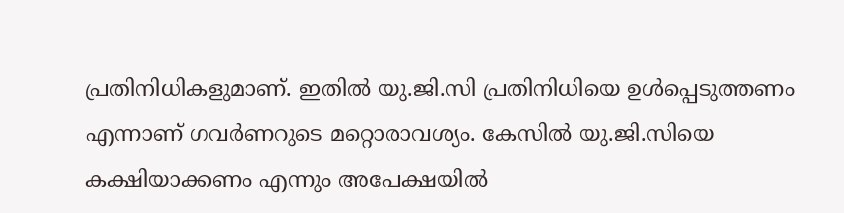പ്രതിനിധികളുമാണ്. ഇതില്‍ യു.ജി.സി പ്രതിനിധിയെ ഉള്‍പ്പെടുത്തണം എന്നാണ് ഗവര്‍ണറുടെ മറ്റൊരാവശ്യം. കേസില്‍ യു.ജി.സിയെ കക്ഷിയാക്കണം എന്നും അപേക്ഷയില്‍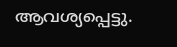ആവശ്യപ്പെട്ടു.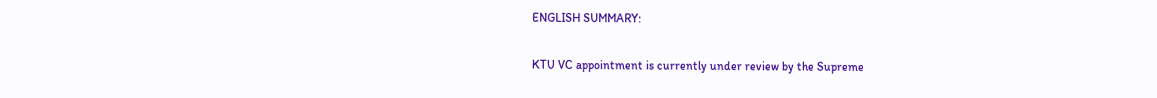ENGLISH SUMMARY:

KTU VC appointment is currently under review by the Supreme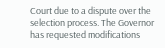Court due to a dispute over the selection process. The Governor has requested modifications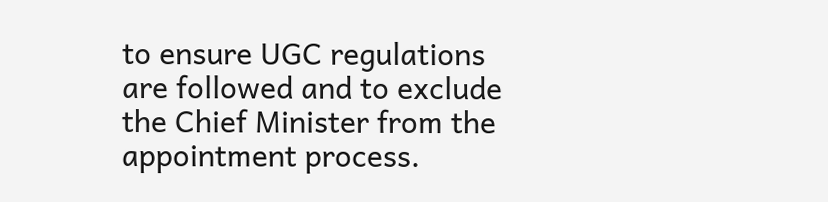to ensure UGC regulations are followed and to exclude the Chief Minister from the appointment process.